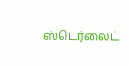ஸ்டெர்லைட்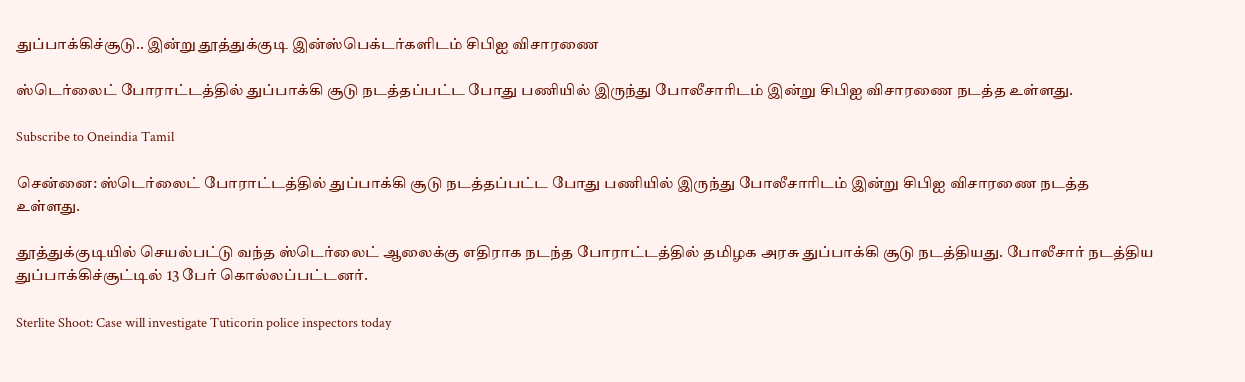துப்பாக்கிச்சூடு.. இன்று தூத்துக்குடி இன்ஸ்பெக்டர்களிடம் சிபிஐ விசாரணை

ஸ்டெர்லைட் போராட்டத்தில் துப்பாக்கி சூடு நடத்தப்பட்ட போது பணியில் இருந்து போலீசாரிடம் இன்று சிபிஐ விசாரணை நடத்த உள்ளது.

Subscribe to Oneindia Tamil

சென்னை: ஸ்டெர்லைட் போராட்டத்தில் துப்பாக்கி சூடு நடத்தப்பட்ட போது பணியில் இருந்து போலீசாரிடம் இன்று சிபிஐ விசாரணை நடத்த உள்ளது.

தூத்துக்குடியில் செயல்பட்டு வந்த ஸ்டெர்லைட் ஆலைக்கு எதிராக நடந்த போராட்டத்தில் தமிழக அரசு துப்பாக்கி சூடு நடத்தியது. போலீசார் நடத்திய துப்பாக்கிச்சூட்டில் 13 பேர் கொல்லப்பட்டனர்.

Sterlite Shoot: Case will investigate Tuticorin police inspectors today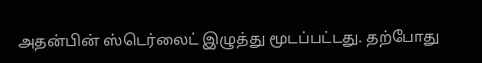அதன்பின் ஸ்டெர்லைட் இழுத்து மூடப்பட்டது. தற்போது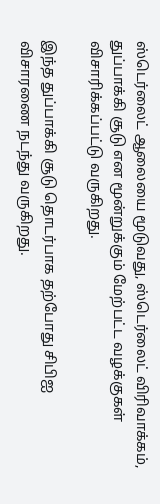ஸ்டெர்லைட் ஆலையை மூடுவது, ஸ்டெர்லைட் விரிவாக்கம், துப்பாக்கி சூடு என மூன்றுக்கும் மேற்பட்ட வழக்குகள் விசாரிக்கப்பட்டு வருகிறது.

இந்த துப்பாக்கி சூடு தொடர்பாக தற்போது சிபிஐ விசாரணை நடந்து வருகிறது.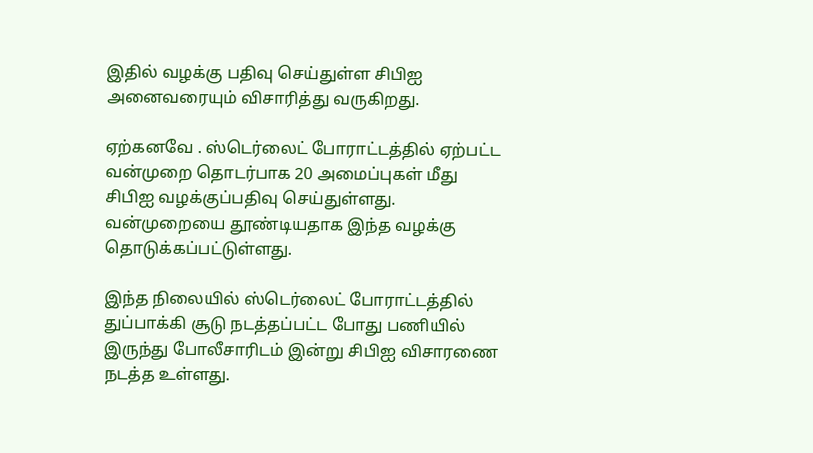இதில் வழக்கு பதிவு செய்துள்ள சிபிஐ அனைவரையும் விசாரித்து வருகிறது.

ஏற்கனவே . ஸ்டெர்லைட் போராட்டத்தில் ஏற்பட்ட வன்முறை தொடர்பாக 20 அமைப்புகள் மீது சிபிஐ வழக்குப்பதிவு செய்துள்ளது. வன்முறையை தூண்டியதாக இந்த வழக்கு தொடுக்கப்பட்டுள்ளது.

இந்த நிலையில் ஸ்டெர்லைட் போராட்டத்தில் துப்பாக்கி சூடு நடத்தப்பட்ட போது பணியில் இருந்து போலீசாரிடம் இன்று சிபிஐ விசாரணை நடத்த உள்ளது.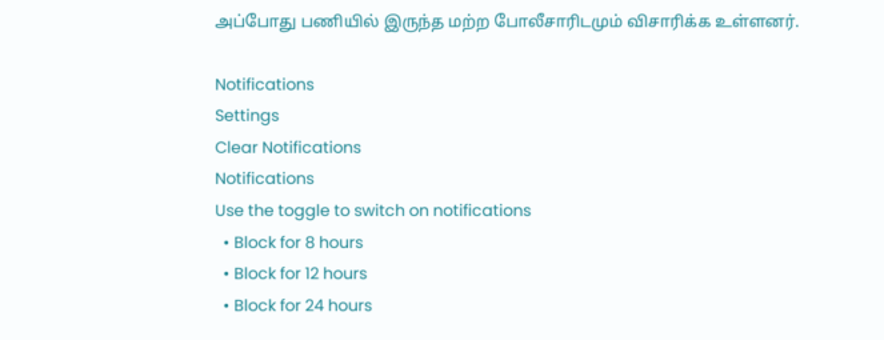அப்போது பணியில் இருந்த மற்ற போலீசாரிடமும் விசாரிக்க உள்ளனர்.

Notifications
Settings
Clear Notifications
Notifications
Use the toggle to switch on notifications
  • Block for 8 hours
  • Block for 12 hours
  • Block for 24 hours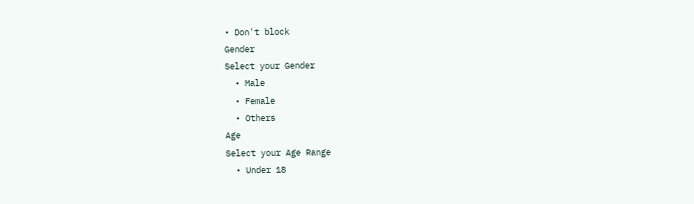• Don't block
Gender
Select your Gender
  • Male
  • Female
  • Others
Age
Select your Age Range
  • Under 18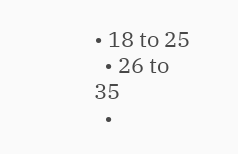• 18 to 25
  • 26 to 35
  •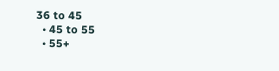36 to 45
  • 45 to 55
  • 55+